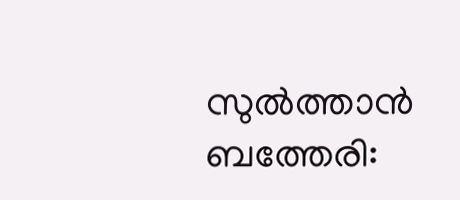സുൽത്താൻ ബത്തേരി: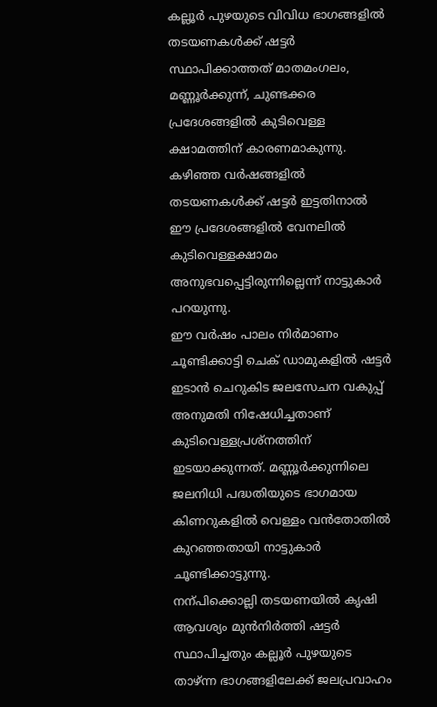കല്ലൂർ പുഴയുടെ വിവിധ ഭാഗങ്ങളിൽ തടയണകൾക്ക് ഷട്ടർ സ്ഥാപിക്കാത്തത് മാതമംഗലം, മണ്ണൂർക്കുന്ന്, ചുണ്ടക്കര പ്രദേശങ്ങളിൽ കുടിവെള്ള ക്ഷാമത്തിന് കാരണമാകുന്നു. കഴിഞ്ഞ വർഷങ്ങളിൽ തടയണകൾക്ക് ഷട്ടർ ഇട്ടതിനാൽ ഈ പ്രദേശങ്ങളിൽ വേനലിൽ കുടിവെള്ളക്ഷാമം അനുഭവപ്പെട്ടിരുന്നില്ലെന്ന് നാട്ടുകാർ പറയുന്നു.
ഈ വർഷം പാലം നിർമാണം ചൂണ്ടിക്കാട്ടി ചെക് ഡാമുകളിൽ ഷട്ടർ ഇടാൻ ചെറുകിട ജലസേചന വകുപ്പ് അനുമതി നിഷേധിച്ചതാണ് കുടിവെള്ളപ്രശ്നത്തിന് ഇടയാക്കുന്നത്. മണ്ണൂർക്കുന്നിലെ ജലനിധി പദ്ധതിയുടെ ഭാഗമായ കിണറുകളിൽ വെള്ളം വൻതോതിൽ കുറഞ്ഞതായി നാട്ടുകാർ ചൂണ്ടിക്കാട്ടുന്നു.
നന്പിക്കൊല്ലി തടയണയിൽ കൃഷി ആവശ്യം മുൻനിർത്തി ഷട്ടർ സ്ഥാപിച്ചതും കല്ലൂർ പുഴയുടെ താഴ്ന്ന ഭാഗങ്ങളിലേക്ക് ജലപ്രവാഹം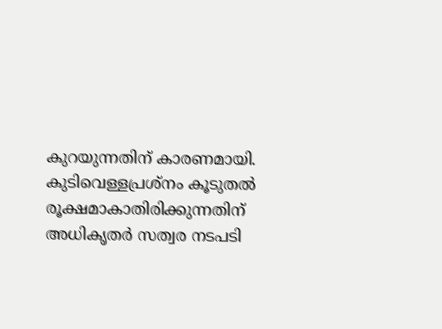കുറയുന്നതിന് കാരണമായി.
കുടിവെള്ളപ്രശ്നം കൂടുതൽ രൂക്ഷമാകാതിരിക്കുന്നതിന് അധികൃതർ സത്വര നടപടി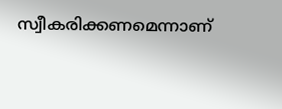സ്വീകരിക്കണമെന്നാണ്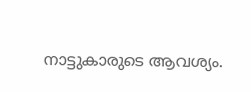നാട്ടുകാരുടെ ആവശ്യം.